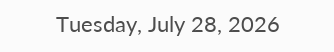Tuesday, July 28, 2026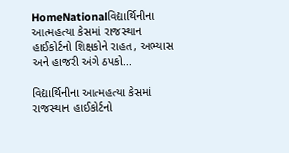HomeNationalવિદ્યાર્થિનીના આત્મહત્યા કેસમાં રાજસ્થાન હાઈકોર્ટનો શિક્ષકોને રાહત, અભ્યાસ અને હાજરી અંગે ઠપકો...

વિદ્યાર્થિનીના આત્મહત્યા કેસમાં રાજસ્થાન હાઈકોર્ટનો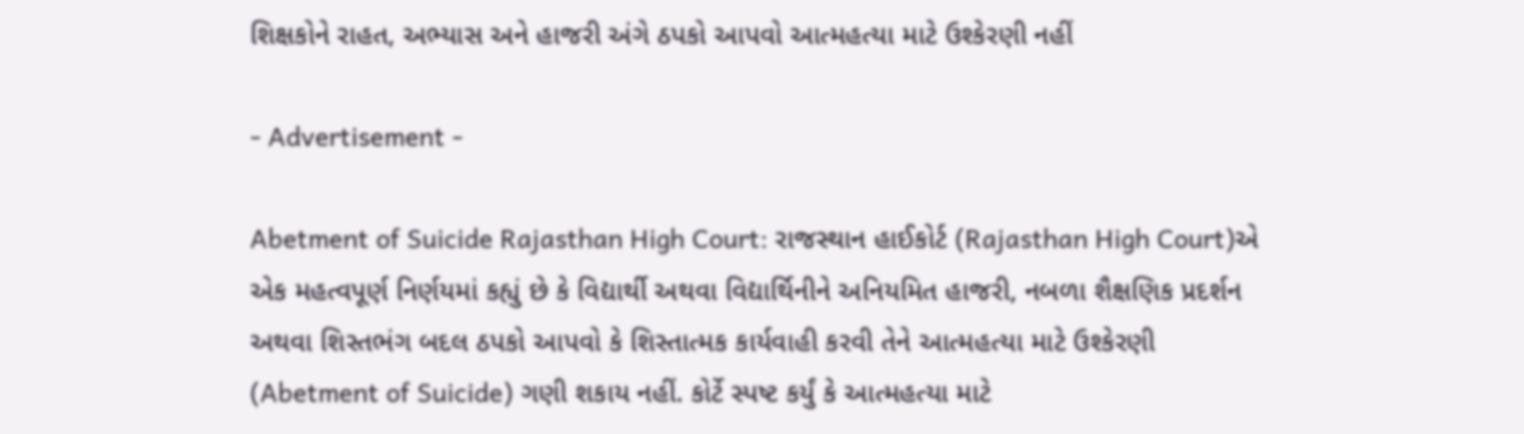શિક્ષકોને રાહત, અભ્યાસ અને હાજરી અંગે ઠપકો આપવો આત્મહત્યા માટે ઉશ્કેરણી નહીં

- Advertisement -

Abetment of Suicide Rajasthan High Court: રાજસ્થાન હાઈકોર્ટ (Rajasthan High Court)એ એક મહત્વપૂર્ણ નિર્ણયમાં કહ્યું છે કે વિદ્યાર્થી અથવા વિદ્યાર્થિનીને અનિયમિત હાજરી, નબળા શૈક્ષણિક પ્રદર્શન અથવા શિસ્તભંગ બદલ ઠપકો આપવો કે શિસ્તાત્મક કાર્યવાહી કરવી તેને આત્મહત્યા માટે ઉશ્કેરણી (Abetment of Suicide) ગણી શકાય નહીં. કોર્ટે સ્પષ્ટ કર્યું કે આત્મહત્યા માટે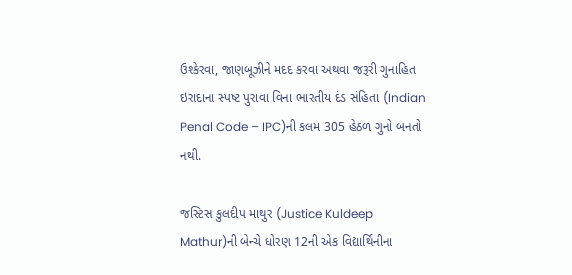ઉશ્કેરવા, જાણબૂઝીને મદદ કરવા અથવા જરૂરી ગુનાહિત ઇરાદાના સ્પષ્ટ પુરાવા વિના ભારતીય દંડ સંહિતા (Indian Penal Code – IPC)ની કલમ 305 હેઠળ ગુનો બનતો નથી.

જસ્ટિસ કુલદીપ માથુર (Justice Kuldeep Mathur)ની બેન્ચે ધોરણ 12ની એક વિદ્યાર્થિનીના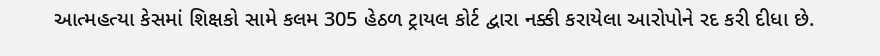આત્મહત્યા કેસમાં શિક્ષકો સામે કલમ 305 હેઠળ ટ્રાયલ કોર્ટ દ્વારા નક્કી કરાયેલા આરોપોને રદ કરી દીધા છે.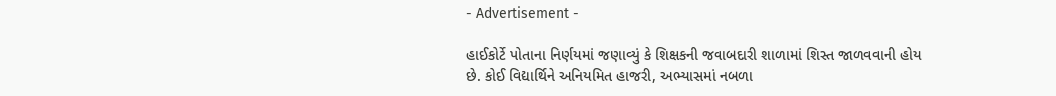- Advertisement -

હાઈકોર્ટે પોતાના નિર્ણયમાં જણાવ્યું કે શિક્ષકની જવાબદારી શાળામાં શિસ્ત જાળવવાની હોય છે. કોઈ વિદ્યાર્થિને અનિયમિત હાજરી, અભ્યાસમાં નબળા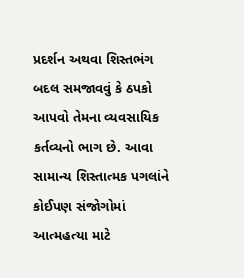પ્રદર્શન અથવા શિસ્તભંગ બદલ સમજાવવું કે ઠપકો આપવો તેમના વ્યવસાયિક કર્તવ્યનો ભાગ છે. આવા સામાન્ય શિસ્તાત્મક પગલાંને કોઈપણ સંજોગોમાં આત્મહત્યા માટે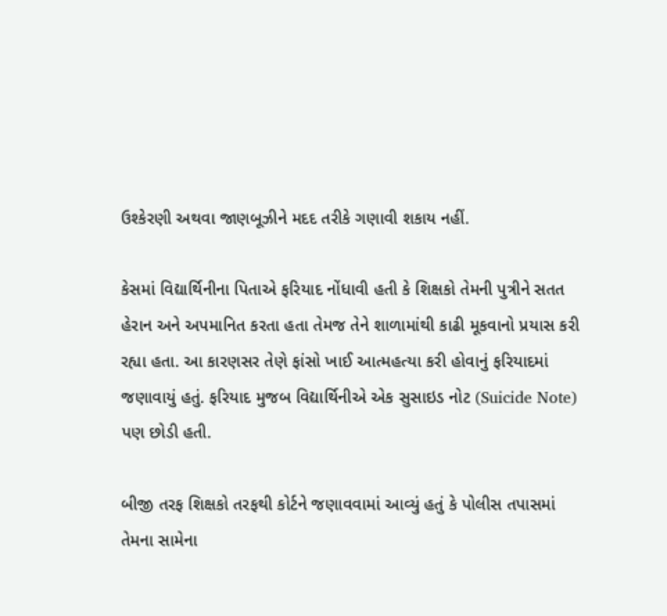ઉશ્કેરણી અથવા જાણબૂઝીને મદદ તરીકે ગણાવી શકાય નહીં.

કેસમાં વિદ્યાર્થિનીના પિતાએ ફરિયાદ નોંધાવી હતી કે શિક્ષકો તેમની પુત્રીને સતત હેરાન અને અપમાનિત કરતા હતા તેમજ તેને શાળામાંથી કાઢી મૂકવાનો પ્રયાસ કરી રહ્યા હતા. આ કારણસર તેણે ફાંસો ખાઈ આત્મહત્યા કરી હોવાનું ફરિયાદમાં જણાવાયું હતું. ફરિયાદ મુજબ વિદ્યાર્થિનીએ એક સુસાઇડ નોટ (Suicide Note) પણ છોડી હતી.

બીજી તરફ શિક્ષકો તરફથી કોર્ટને જણાવવામાં આવ્યું હતું કે પોલીસ તપાસમાં તેમના સામેના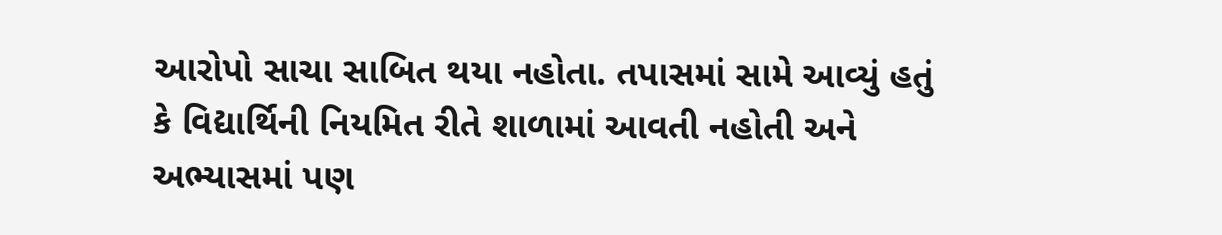આરોપો સાચા સાબિત થયા નહોતા. તપાસમાં સામે આવ્યું હતું કે વિદ્યાર્થિની નિયમિત રીતે શાળામાં આવતી નહોતી અને અભ્યાસમાં પણ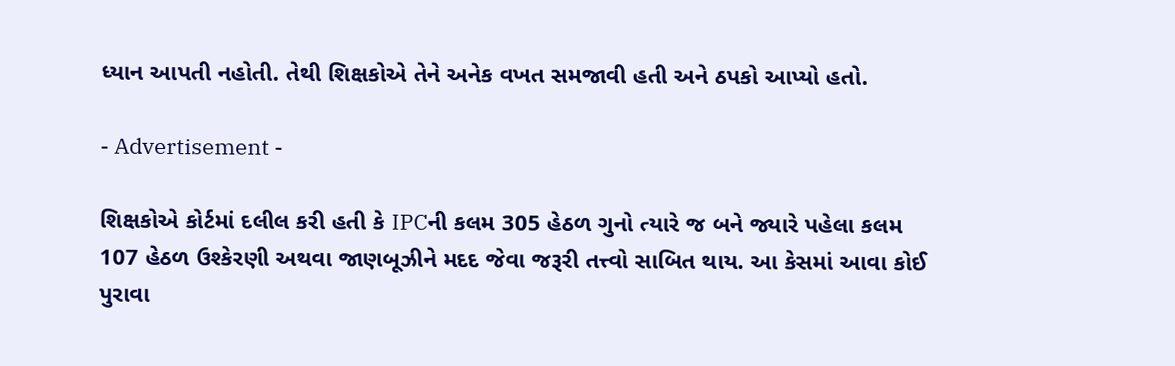ધ્યાન આપતી નહોતી. તેથી શિક્ષકોએ તેને અનેક વખત સમજાવી હતી અને ઠપકો આપ્યો હતો.

- Advertisement -

શિક્ષકોએ કોર્ટમાં દલીલ કરી હતી કે IPCની કલમ 305 હેઠળ ગુનો ત્યારે જ બને જ્યારે પહેલા કલમ 107 હેઠળ ઉશ્કેરણી અથવા જાણબૂઝીને મદદ જેવા જરૂરી તત્ત્વો સાબિત થાય. આ કેસમાં આવા કોઈ પુરાવા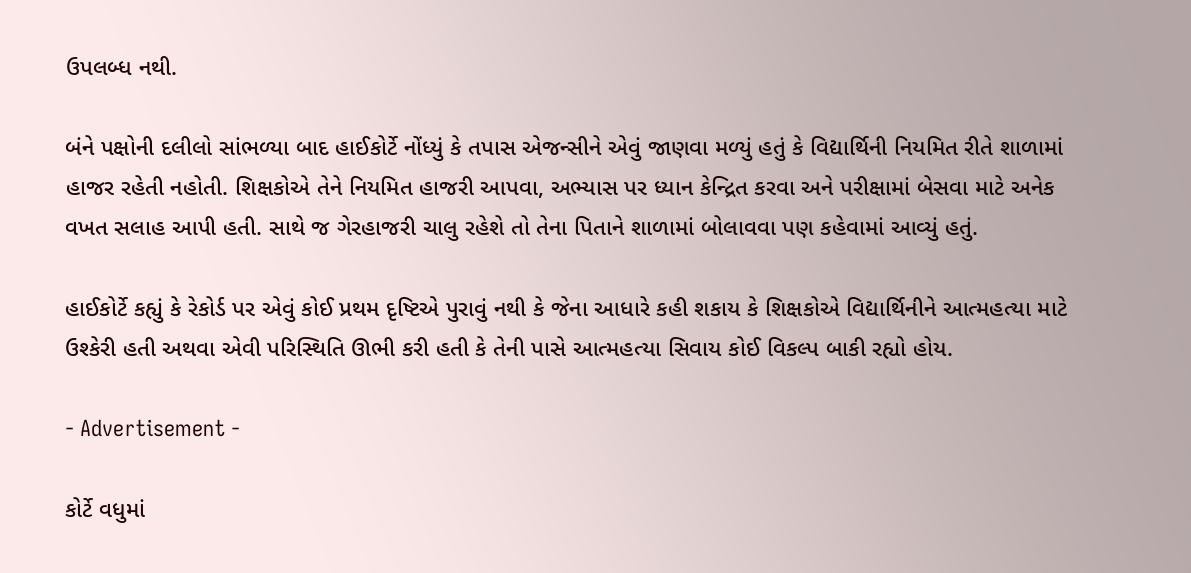ઉપલબ્ધ નથી.

બંને પક્ષોની દલીલો સાંભળ્યા બાદ હાઈકોર્ટે નોંધ્યું કે તપાસ એજન્સીને એવું જાણવા મળ્યું હતું કે વિદ્યાર્થિની નિયમિત રીતે શાળામાં હાજર રહેતી નહોતી. શિક્ષકોએ તેને નિયમિત હાજરી આપવા, અભ્યાસ પર ધ્યાન કેન્દ્રિત કરવા અને પરીક્ષામાં બેસવા માટે અનેક વખત સલાહ આપી હતી. સાથે જ ગેરહાજરી ચાલુ રહેશે તો તેના પિતાને શાળામાં બોલાવવા પણ કહેવામાં આવ્યું હતું.

હાઈકોર્ટે કહ્યું કે રેકોર્ડ પર એવું કોઈ પ્રથમ દૃષ્ટિએ પુરાવું નથી કે જેના આધારે કહી શકાય કે શિક્ષકોએ વિદ્યાર્થિનીને આત્મહત્યા માટે ઉશ્કેરી હતી અથવા એવી પરિસ્થિતિ ઊભી કરી હતી કે તેની પાસે આત્મહત્યા સિવાય કોઈ વિકલ્પ બાકી રહ્યો હોય.

- Advertisement -

કોર્ટે વધુમાં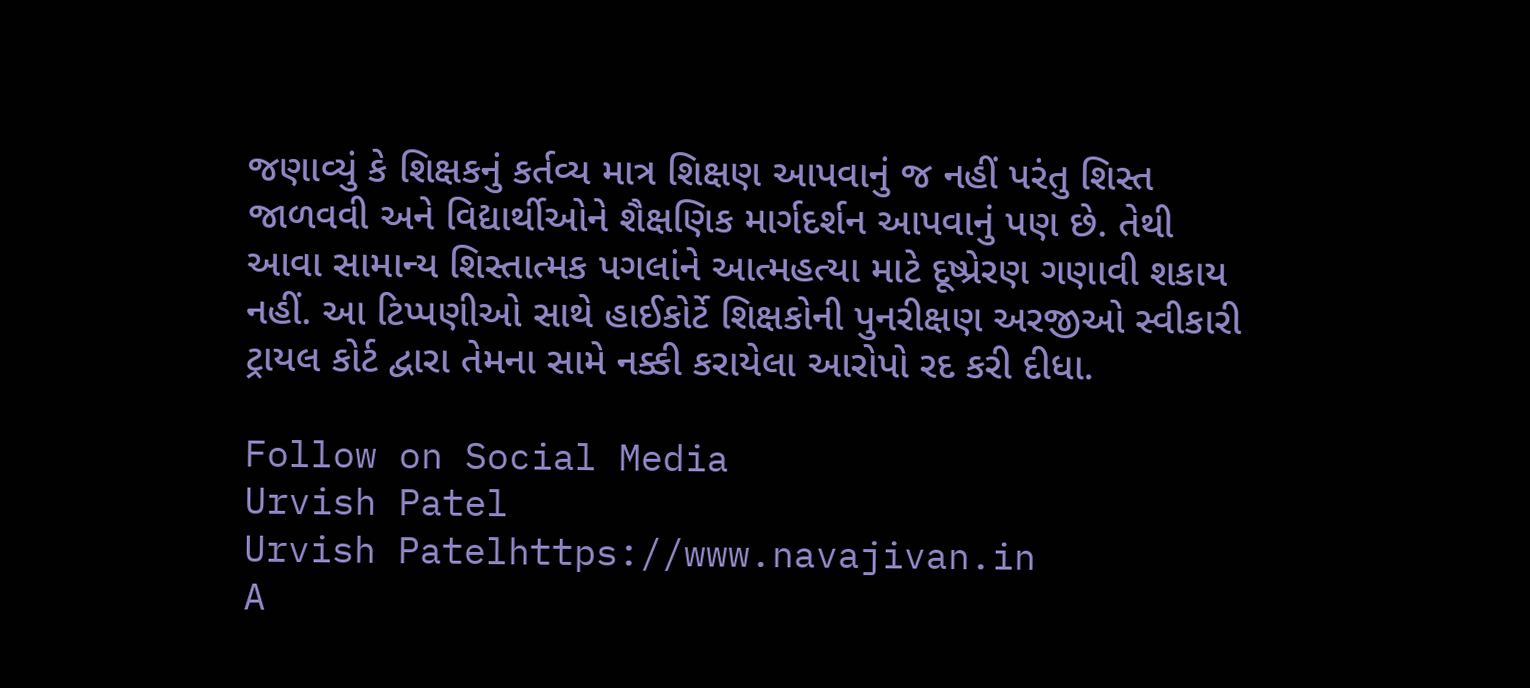જણાવ્યું કે શિક્ષકનું કર્તવ્ય માત્ર શિક્ષણ આપવાનું જ નહીં પરંતુ શિસ્ત જાળવવી અને વિદ્યાર્થીઓને શૈક્ષણિક માર્ગદર્શન આપવાનું પણ છે. તેથી આવા સામાન્ય શિસ્તાત્મક પગલાંને આત્મહત્યા માટે દૂષ્પ્રેરણ ગણાવી શકાય નહીં. આ ટિપ્પણીઓ સાથે હાઈકોર્ટે શિક્ષકોની પુનરીક્ષણ અરજીઓ સ્વીકારી ટ્રાયલ કોર્ટ દ્વારા તેમના સામે નક્કી કરાયેલા આરોપો રદ કરી દીધા.

Follow on Social Media
Urvish Patel
Urvish Patelhttps://www.navajivan.in
A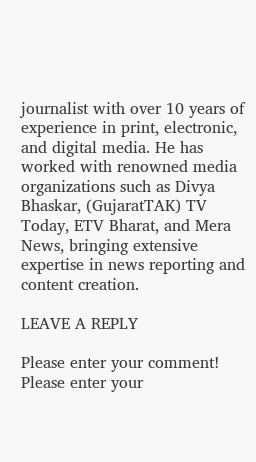journalist with over 10 years of experience in print, electronic, and digital media. He has worked with renowned media organizations such as Divya Bhaskar, (GujaratTAK) TV Today, ETV Bharat, and Mera News, bringing extensive expertise in news reporting and content creation.

LEAVE A REPLY

Please enter your comment!
Please enter your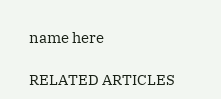name here

RELATED ARTICLES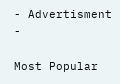- Advertisment -

Most Popular